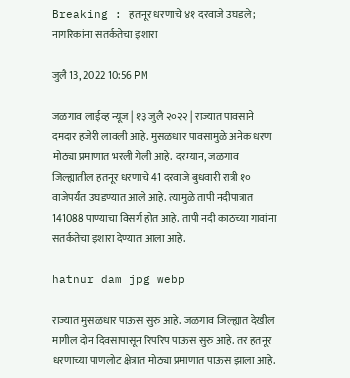Breaking : हतनूर धरणाचे ४१ दरवाजे उघडले ; नागरिकांना सतर्कतेचा इशारा

जुलै 13, 2022 10:56 PM

जळगाव लाईव्ह न्यूज | १३ जुलै २०२२ | राज्यात पावसाने दमदार हजेरी लावली आहे. मुसळधार पावसामुळे अनेक धरण मोठ्या प्रमाणात भरली गेली आहे. दरम्यान, जळगाव जिल्ह्यातील हतनूर धरणाचे 41 दरवाजे बुधवारी रात्री १० वाजेपर्यंत उघडण्यात आले आहे. त्यामुळे तापी नदीपात्रात 141088 पाण्याचा विसर्ग होत आहे. तापी नदी काठच्या गावांना सतर्कतेचा इशारा देण्यात आला आहे.

hatnur dam jpg webp

राज्यात मुसळधार पाऊस सुरु आहे. जळगाव जिल्ह्यात देखील मागील दोन दिवसापासून रिपरिप पाऊस सुरु आहे. तर हतनूर धरणाच्या पाणलोट क्षेत्रात मोठ्या प्रमाणात पाऊस झाला आहे.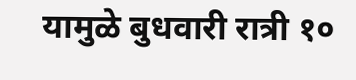यामुळे बुधवारी रात्री १०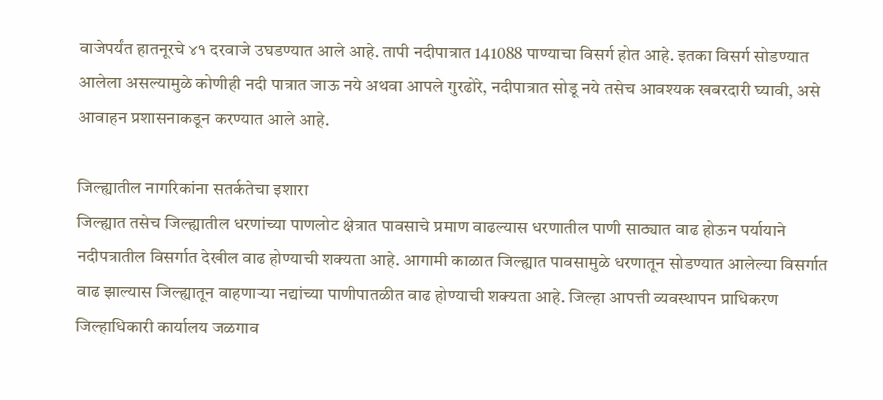वाजेपर्यंत हातनूरचे ४१ दरवाजे उघडण्यात आले आहे. तापी नदीपात्रात 141088 पाण्याचा विसर्ग होत आहे. इतका विसर्ग सोडण्यात आलेला असल्यामुळे कोणीही नदी पात्रात जाऊ नये अथवा आपले गुरढोरे, नदीपात्रात सोडू नये तसेच आवश्यक खबरदारी घ्यावी, असे आवाहन प्रशासनाकडून करण्यात आले आहे.

जिल्ह्यातील नागरिकांना सतर्कतेचा इशारा
जिल्ह्यात तसेच जिल्ह्यातील धरणांच्या पाणलोट क्षेत्रात पावसाचे प्रमाण वाढल्यास धरणातील पाणी साठ्यात वाढ होऊन पर्यायाने नदीपत्रातील विसर्गात देखील वाढ होण्याची शक्यता आहे. आगामी काळात जिल्ह्यात पावसामुळे धरणातून सोडण्यात आलेल्या विसर्गात वाढ झाल्यास जिल्ह्यातून वाहणाऱ्या नद्यांच्या पाणीपातळीत वाढ होण्याची शक्यता आहे. जिल्हा आपत्ती व्यवस्थापन प्राधिकरण जिल्हाधिकारी कार्यालय जळगाव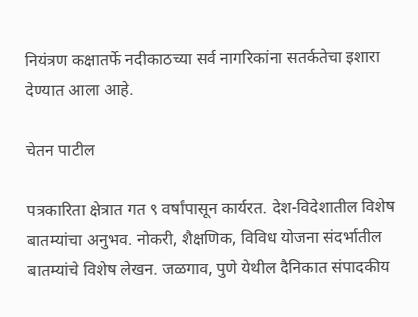नियंत्रण कक्षातर्फे नदीकाठच्या सर्व नागरिकांना सतर्कतेचा इशारा देण्यात आला आहे.

चेतन पाटील

पत्रकारिता क्षेत्रात गत ९ वर्षांपासून कार्यरत. देश-विदेशातील विशेष बातम्यांचा अनुभव. नोकरी, शैक्षणिक, विविध योजना संदर्भातील बातम्यांचे विशेष लेखन. जळगाव, पुणे येथील दैनिकात संपादकीय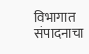विभागात संपादनाचा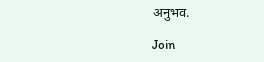अनुभव.

Join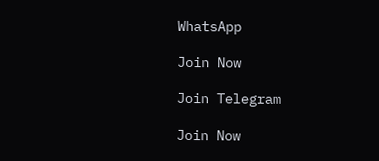WhatsApp

Join Now

Join Telegram

Join Now